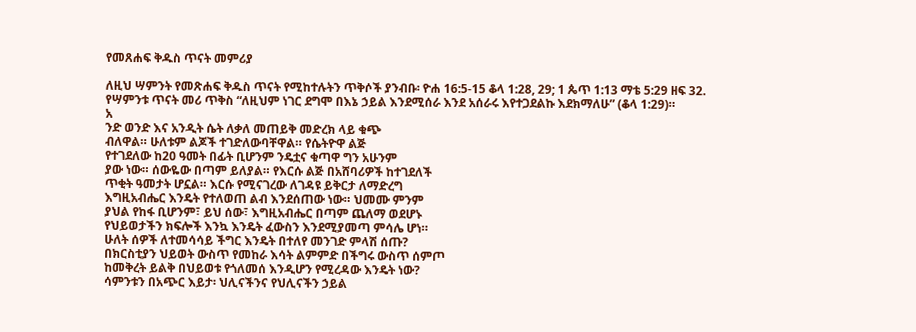የመጸሐፍ ቅዱስ ጥናት መምሪያ

ለዚህ ሣምንት የመጽሐፍ ቅዱስ ጥናት የሚከተሉትን ጥቅሶች ያንብቡ፡ ዮሐ 16:5-15 ቆላ 1:28, 29; 1 ጴጥ 1:13 ማቴ 5:29 ዘፍ 32.
የሣምንቱ ጥናት መሪ ጥቅስ “ለዚህም ነገር ደግሞ በእኔ ኃይል እንደሚሰራ እንደ አሰራሩ እየተጋደልኩ እደክማለሁ” (ቆላ 1:29)።
አ
ንድ ወንድ እና አንዲት ሴት ለቃለ መጠይቅ መድረክ ላይ ቁጭ
ብለዋል። ሁለቱም ልጆች ተገድለውባቸዋል። የሴትዮዋ ልጅ
የተገደለው ከ20 ዓመት በፊት ቢሆንም ንዴቷና ቁጣዋ ግን አሁንም
ያው ነው። ሰውዬው በጣም ይለያል። የእርሱ ልጅ በአሸባሪዎች ከተገደለች
ጥቂት ዓመታት ሆኗል። እርሱ የሚናገረው ለገዳዩ ይቅርታ ለማድረግ
እግዚአብሔር እንዴት የተለወጠ ልብ እንደሰጠው ነው። ህመሙ ምንም
ያህል የከፋ ቢሆንም፣ ይህ ሰው፣ እግዚአብሔር በጣም ጨለማ ወደሆኑ
የህይወታችን ክፍሎች እንኳ እንዴት ፈውስን እንደሚያመጣ ምሳሌ ሆነ።
ሁለት ሰዎች ለተመሳሳይ ችግር እንዴት በተለየ መንገድ ምላሽ ሰጡ?
በክርስቲያን ህይወት ውስጥ የመከራ እሳት ልምምድ በችግሩ ውስጥ ሰምጦ
ከመቅረት ይልቅ በህይወቱ የጎለመሰ እንዲሆን የሚረዳው እንዴት ነው?
ሳምንቱን በአጭር እይታ፡ ህሊናችንና የህሊናችን ኃይል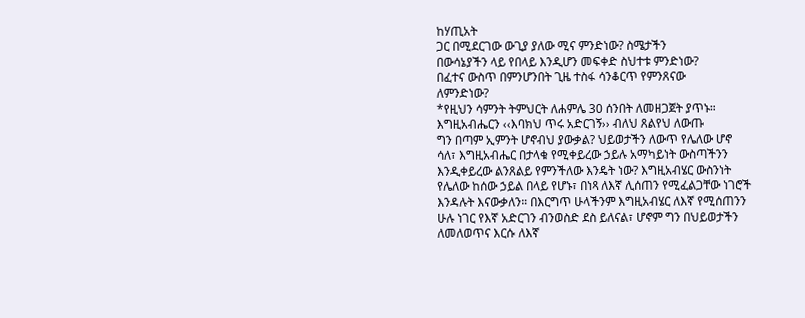ከሃጢአት
ጋር በሚደርገው ውጊያ ያለው ሚና ምንድነው? ስሜታችን
በውሳኔያችን ላይ የበላይ እንዲሆን መፍቀድ ስህተቱ ምንድነው?
በፈተና ውስጥ በምንሆንበት ጊዜ ተስፋ ሳንቆርጥ የምንጸናው
ለምንድነው?
*የዚህን ሳምንት ትምህርት ለሐምሌ 30 ሰንበት ለመዘጋጀት ያጥኑ።
እግዚአብሔርን ‹‹እባክህ ጥሩ አድርገኝ›› ብለህ ጸልየህ ለውጡ
ግን በጣም ኢምንት ሆኖብህ ያውቃል? ህይወታችን ለውጥ የሌለው ሆኖ
ሳለ፣ እግዚአብሔር በታላቁ የሚቀይረው ኃይሉ አማካይነት ውስጣችንን
እንዲቀይረው ልንጸልይ የምንችለው እንዴት ነው? እግዚአብሄር ውስንነት
የሌለው ከሰው ኃይል በላይ የሆኑ፣ በነጻ ለእኛ ሊሰጠን የሚፈልጋቸው ነገሮች
እንዳሉት እናውቃለን። በእርግጥ ሁላችንም እግዚአብሄር ለእኛ የሚሰጠንን
ሁሉ ነገር የእኛ አድርገን ብንወስድ ደስ ይለናል፣ ሆኖም ግን በህይወታችን
ለመለወጥና እርሱ ለእኛ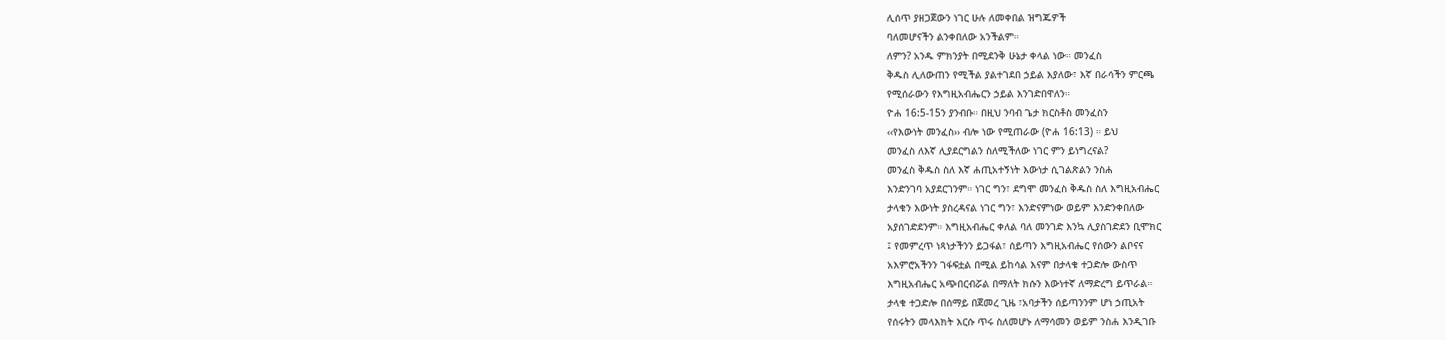ሊሰጥ ያዘጋጀውን ነገር ሁሉ ለመቀበል ዝግጁዎች
ባለመሆናችን ልንቀበለው አንችልም።
ለምን? አንዱ ምክንያት በሚደንቅ ሁኔታ ቀላል ነው። መንፈስ
ቅዱስ ሊለውጠን የሚችል ያልተገደበ ኃይል እያለው፣ እኛ በራሳችን ምርጫ
የሚሰራውን የእግዚአብሔርን ኃይል እንገድበዋለን።
ዮሐ 16:5-15ን ያንብቡ። በዚህ ንባብ ጌታ ክርስቶስ መንፈስን
‹‹የእውነት መንፈስ›› ብሎ ነው የሚጠራው (ዮሐ 16:13) ። ይህ
መንፈስ ለእኛ ሊያደርግልን ስለሚችለው ነገር ምን ይነግረናል?
መንፈስ ቅዱስ ስለ እኛ ሐጢአተኝነት እውነታ ሲገልጽልን ንስሐ
እንድንገባ አያደርገንም። ነገር ግን፣ ደግሞ መንፈስ ቅዱስ ስለ እግዚአብሔር
ታላቁን እውነት ያስረዳናል ነገር ግን፣ እንድናምነው ወይም እንድንቀበለው
አያሰገድደንም። እግዚአብሔር ቀለል ባለ መንገድ እንኳ ሊያስገድደን ቢሞክር
፤ የመምረጥ ነጻነታችንን ይጋፋል፣ ሰይጣን እግዚአብሔር የሰውን ልቦናና
አእምሮአችንን ገፋፍቷል በሚል ይከሳል እናም በታላቁ ተጋድሎ ውስጥ
እግዚአብሔር አጭበርብሯል በማለት ክሱን እውነተኛ ለማድረግ ይጥራል።
ታላቁ ተጋድሎ በሰማይ በጀመረ ጊዜ ፣አባታችን ሰይጣንንም ሆነ ኃጢአት
የሰሩትን መላእክት እርሱ ጥሩ ስለመሆኑ ለማሳመን ወይም ንስሐ እንዲገቡ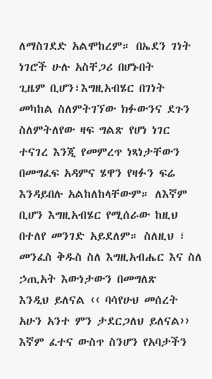ለማስገደድ አልሞከረም። በኤደን ገነት ነገሮች ሁሉ አስቸጋሪ በሆኑበት
ጊዜም ቢሆን፣እግዚአብሄር በገነት መካከል ስለምትገኘው ክፉውንና ደጉን
ስለምትለየው ዛፍ ግልጽ የሆነ ነገር ተናገረ እንጂ የመምረጥ ነጻነታቸውን
በመግፈፍ አዳምና ሄዋን የዛፉን ፍሬ እንዳይበሉ አልከለከላቸውም። ለእኛም
ቢሆን እግዚአብሄር የሚሰራው ከዚህ በተለየ መንገድ አይደለም። ስለዚህ ፣
መንፈስ ቅዱስ ስለ እግዚአብሔር እና ስለ ኃጢአት እውነታውን በመግለጽ
እንዲህ ይለናል ‹‹ ባሳየሁህ መሰረት አሁን አንተ ምን ታደርጋለህ ይለናል››
እኛም ፈተና ውስጥ ስንሆን የአባታችን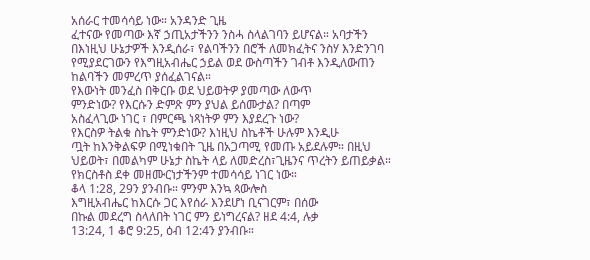አሰራር ተመሳሳይ ነው። አንዳንድ ጊዜ
ፈተናው የመጣው እኛ ኃጢአታችንን ንስሓ ስላልገባን ይሆናል። አባታችን
በእነዚህ ሁኔታዎች እንዲሰራ፣ የልባችንን በሮች ለመክፈትና ንስሃ እንድንገባ
የሚያደርገውን የእግዚአብሔር ኃይል ወደ ውስጣችን ገብቶ እንዲለውጠን
ከልባችን መምረጥ ያሰፈልገናል።
የእውነት መንፈስ በቅርቡ ወደ ህይወትዎ ያመጣው ለውጥ
ምንድነው? የእርሱን ድምጽ ምን ያህል ይሰሙታል? በጣም
አስፈላጊው ነገር ፣ በምርጫ ነጻነትዎ ምን እያደረጉ ነው?
የእርስዎ ትልቁ ስኬት ምንድነው? እነዚህ ስኬቶች ሁሉም እንዲሁ
ጧት ከእንቅልፍዎ በሚነቁበት ጊዜ በአጋጣሚ የመጡ አይደሉም። በዚህ
ህይወት፣ በመልካም ሁኔታ ስኬት ላይ ለመድረስ፣ጊዜንና ጥረትን ይጠይቃል።
የክርስቶስ ደቀ መዘሙርነታችንም ተመሳሳይ ነገር ነው።
ቆላ 1:28, 29ን ያንብቡ። ምንም እንኳ ጳውሎስ
እግዚአብሔር ከእርሱ ጋር እየሰራ እንደሆነ ቢናገርም፣ በሰው
በኩል መደረግ ስላለበት ነገር ምን ይነግረናል? ዘደ 4:4, ሉቃ
13:24, 1 ቆሮ 9:25, ዕብ 12:4ን ያንብቡ።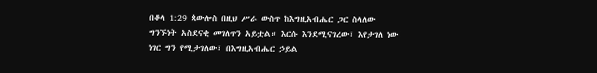በቆላ 1:29 ጳውሎስ በዚህ ሥራ ውስጥ ከእግዚአብሔር ጋር ስላለው
ግንኙነት አስደናቂ መገለጥን አይቷል። እርሱ እንደሚናገረው፣ እየታገለ ነው
ነገር ግን የሚታገለው፣ በእግዚአብሔር ኃይል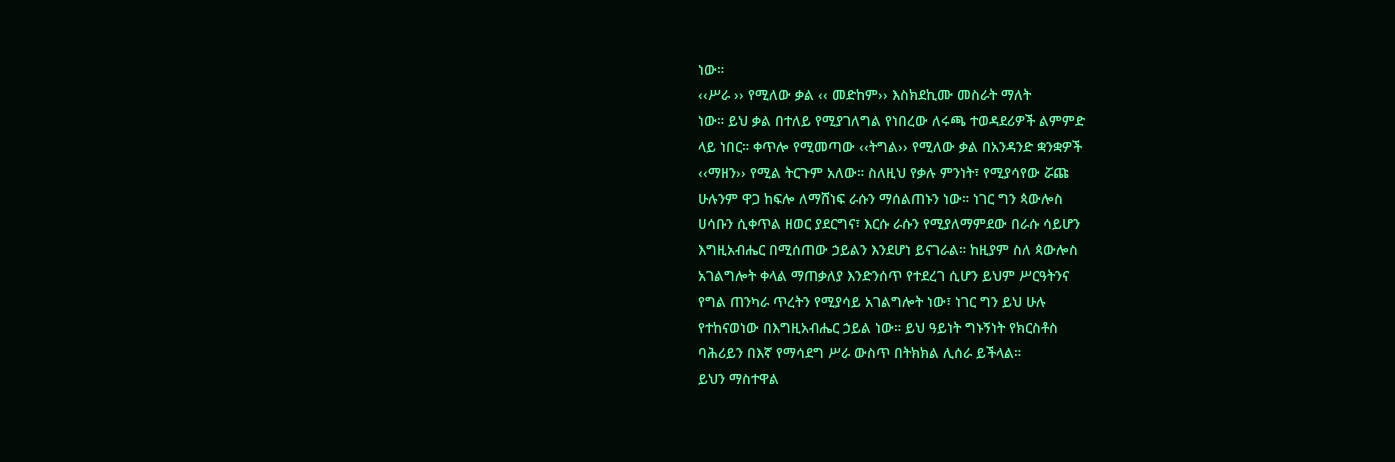ነው።
‹‹ሥራ ›› የሚለው ቃል ‹‹ መድከም›› እስክደኪሙ መስራት ማለት
ነው። ይህ ቃል በተለይ የሚያገለግል የነበረው ለሩጫ ተወዳደሪዎች ልምምድ
ላይ ነበር። ቀጥሎ የሚመጣው ‹‹ትግል›› የሚለው ቃል በአንዳንድ ቋንቋዎች
‹‹ማዘን›› የሚል ትርጉም አለው። ስለዚህ የቃሉ ምንነት፣ የሚያሳየው ሯጩ
ሁሉንም ዋጋ ከፍሎ ለማሸነፍ ራሱን ማሰልጠኑን ነው። ነገር ግን ጳውሎስ
ሀሳቡን ሲቀጥል ዘወር ያደርግና፣ እርሱ ራሱን የሚያለማምደው በራሱ ሳይሆን
እግዚአብሔር በሚሰጠው ኃይልን እንደሆነ ይናገራል። ከዚያም ስለ ጳውሎስ
አገልግሎት ቀላል ማጠቃለያ እንድንሰጥ የተደረገ ሲሆን ይህም ሥርዓትንና
የግል ጠንካራ ጥረትን የሚያሳይ አገልግሎት ነው፣ ነገር ግን ይህ ሁሉ
የተከናወነው በእግዚአብሔር ኃይል ነው። ይህ ዓይነት ግኑኝነት የክርስቶስ
ባሕሪይን በእኛ የማሳደግ ሥራ ውስጥ በትክክል ሊሰራ ይችላል።
ይህን ማስተዋል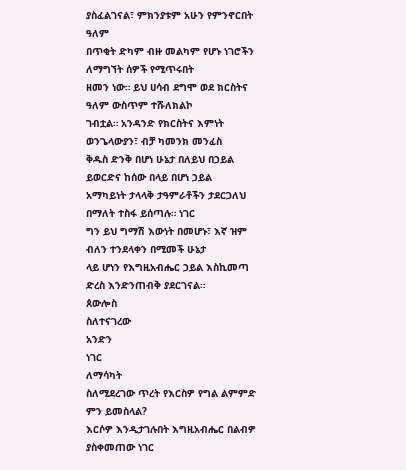ያስፈልገናል፣ ምክንያቱም አሁን የምንኖርበት ዓለም
በጥቂት ድካም ብዙ መልካም የሆኑ ነገሮችን ለማግኘት ሰዎች የሚጥሩበት
ዘመን ነው። ይህ ሀሳብ ደግሞ ወደ ክርስትና ዓለም ውስጥም ተሹለክልኮ
ገብቷል። አንዳንድ የክርስትና እምነት ወንጌላውያን፣ ብቻ ካመንክ መንፈስ
ቅዱስ ድንቅ በሆነ ሁኔታ በለይህ በኃይል ይወርድና ከሰው በላይ በሆነ ኃይል
አማካይነት ታላላቅ ታዓምራቶችን ታደርጋለህ በማለት ተስፋ ይሰጣሉ። ነገር
ግን ይህ ግማሽ እውነት በመሆኑ፣ እኛ ዝም ብለን ተንደላቀን በሚመች ሁኔታ
ላይ ሆነን የእግዚአብሔር ኃይል እስኪመጣ ድረስ እንድንጠብቅ ያደርገናል።
ጰውሎስ
ስለተናገረው
አንድን
ነገር
ለማሳካት
ስለሚደረገው ጥረት የእርስዎ የግል ልምምድ ምን ይመስላል?
እርሶዎ እንዲታገሉበት እግዚአብሔር በልብዎ ያስቀመጠው ነገር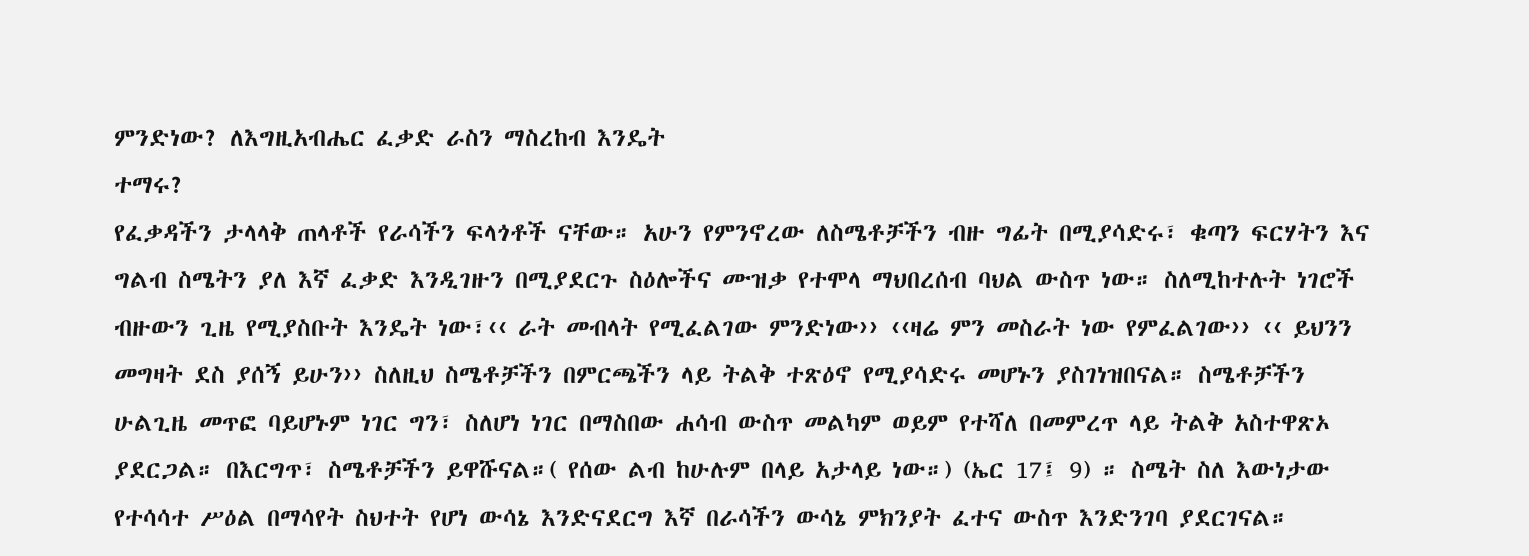ምንድነው? ለእግዚአብሔር ፈቃድ ራስን ማስረከብ እንዴት
ተማሩ?
የፈቃዳችን ታላላቅ ጠላቶች የራሳችን ፍላጎቶች ናቸው። አሁን የምንኖረው ለስሜቶቻችን ብዙ ግፊት በሚያሳድሩ፣ ቁጣን ፍርሃትን እና ግልብ ስሜትን ያለ እኛ ፈቃድ እንዲገዙን በሚያደርጉ ስዕሎችና ሙዝቃ የተሞላ ማህበረሰብ ባህል ውስጥ ነው። ስለሚከተሉት ነገሮች ብዙውን ጊዜ የሚያስቡት እንዴት ነው፣‹‹ ራት መብላት የሚፈልገው ምንድነው›› ‹‹ዛሬ ምን መስራት ነው የምፈልገው›› ‹‹ ይህንን መግዛት ደስ ያሰኝ ይሁን›› ስለዚህ ስሜቶቻችን በምርጫችን ላይ ትልቅ ተጽዕኖ የሚያሳድሩ መሆኑን ያስገነዝበናል። ስሜቶቻችን ሁልጊዜ መጥፎ ባይሆኑም ነገር ግን፣ ስለሆነ ነገር በማስበው ሐሳብ ውስጥ መልካም ወይም የተሻለ በመምረጥ ላይ ትልቅ አስተዋጽኦ ያደርጋል። በእርግጥ፣ ስሜቶቻችን ይዋሹናል።( የሰው ልብ ከሁሉም በላይ አታላይ ነው።) (ኤር 17፤ 9) ። ስሜት ስለ እውነታው የተሳሳተ ሥዕል በማሳየት ስህተት የሆነ ውሳኔ እንድናደርግ እኛ በራሳችን ውሳኔ ምክንያት ፈተና ውስጥ እንድንገባ ያደርገናል።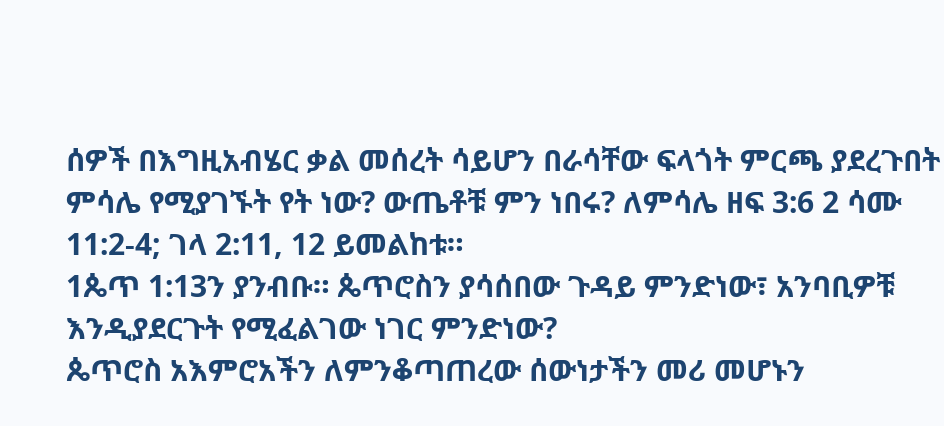ሰዎች በእግዚአብሄር ቃል መሰረት ሳይሆን በራሳቸው ፍላጎት ምርጫ ያደረጉበት ምሳሌ የሚያገኙት የት ነው? ውጤቶቹ ምን ነበሩ? ለምሳሌ ዘፍ 3:6 2 ሳሙ 11:2-4; ገላ 2:11, 12 ይመልከቱ።
1ጴጥ 1:13ን ያንብቡ። ጴጥሮስን ያሳሰበው ጉዳይ ምንድነው፣ አንባቢዎቹ እንዲያደርጉት የሚፈልገው ነገር ምንድነው?
ጴጥሮስ አእምሮአችን ለምንቆጣጠረው ሰውነታችን መሪ መሆኑን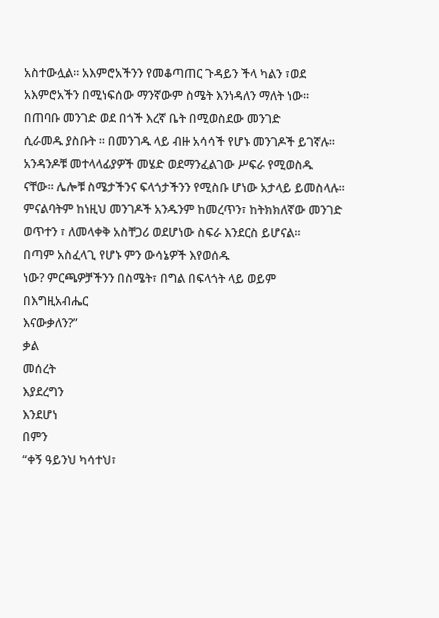አስተውሏል። አእምሮአችንን የመቆጣጠር ጉዳይን ችላ ካልን ፣ወደ
አእምሮአችን በሚነፍሰው ማንኛውም ስሜት እንነዳለን ማለት ነው።
በጠባቡ መንገድ ወደ በጎች እረኛ ቤት በሚወስደው መንገድ
ሲራመዱ ያስቡት ። በመንገዱ ላይ ብዙ አሳሳች የሆኑ መንገዶች ይገኛሉ።
አንዳንዶቹ መተላላፊያዎች መሄድ ወደማንፈልገው ሥፍራ የሚወስዱ
ናቸው። ሌሎቹ ስሜታችንና ፍላጎታችንን የሚስቡ ሆነው አታላይ ይመስላሉ።
ምናልባትም ከነዚህ መንገዶች አንዱንም ከመረጥን፣ ከትክክለኛው መንገድ
ወጥተን ፣ ለመላቀቅ አስቸጋሪ ወደሆነው ስፍራ እንደርስ ይሆናል።
በጣም አስፈላጊ የሆኑ ምን ውሳኔዎች እየወሰዱ
ነው? ምርጫዎቻችንን በስሜት፣ በግል በፍላጎት ላይ ወይም
በእግዚአብሔር
እናውቃለን?”
ቃል
መሰረት
እያደረግን
እንደሆነ
በምን
“ቀኝ ዓይንህ ካሳተህ፣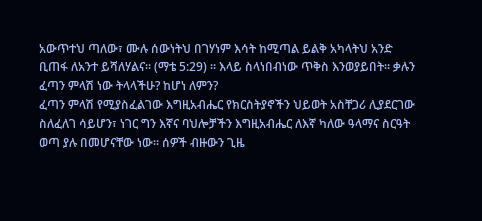አውጥተህ ጣለው፣ ሙሉ ሰውነትህ በገሃነም እሳት ከሚጣል ይልቅ አካላትህ አንድ ቢጠፋ ለአንተ ይሻለሃልና። (ማቴ 5:29) ። እላይ ስላነበብነው ጥቅስ እንወያይበት። ቃሉን ፈጣን ምላሽ ነው ትላላችሁ? ከሆነ ለምን?
ፈጣን ምላሽ የሚያስፈልገው እግዚአብሔር የክርስትያኖችን ህይወት አስቸጋሪ ሊያደርገው ስለፈለገ ሳይሆን፣ ነገር ግን እኛና ባህሎቻችን እግዚአብሔር ለእኛ ካለው ዓላማና ስርዓት ወጣ ያሉ በመሆናቸው ነው። ሰዎች ብዙውን ጊዜ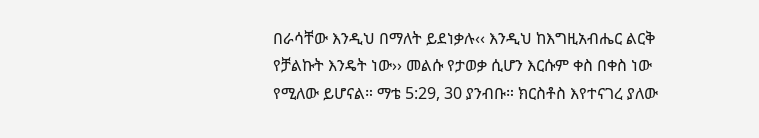በራሳቸው እንዲህ በማለት ይደነቃሉ‹‹ እንዲህ ከእግዚአብሔር ልርቅ የቻልኩት እንዴት ነው›› መልሱ የታወቃ ሲሆን እርሱም ቀስ በቀስ ነው የሚለው ይሆናል። ማቴ 5:29, 30 ያንብቡ። ክርስቶስ እየተናገረ ያለው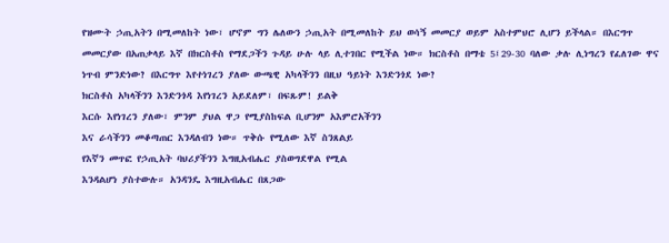የዝሙት ኃጢአትን በሚመለከት ነው፣ ሆኖም ግን ሌለውን ኃጢአት በሚመለከት ይህ ወሳኝ መመርያ ወይም አስተምህሮ ሊሆን ይችላል። በእርግጥ መመርያው በአጠቃላይ እኛ በክርስቶስ የማደጋችን ጉዳይ ሁሉ ላይ ሊተገበር የሚችል ነው። ክርስቶስ በማቴ 5፤29-30 ባለው ቃሉ ሊነግረን የፈለገው ዋና ነጥብ ምንድነው? በእርግጥ እየተነገረን ያለው ውጫዊ አካላችንን በዚህ ዓይነት እንድንጎደ ነው?
ክርስቶስ አካላችንን እንድንጎዳ እየነገረን አይደለም፣ በፍጹም! ይልቅ
እርሱ እየነገረን ያለው፣ ምንም ያህል ዋጋ የሚያስከፍል ቢሆንም አእምሮአችንን
እና ራሳችንን መቆጣጠር እንዳለብን ነው። ጥቅሱ የሚለው እኛ ስንጸልይ
የእኛን መጥፎ የኃጢአት ባህሪያችንን እግዚአብሔር ያስወግደዋል የሚል
እንዳልሆነ ያስተውሉ። አንዳንዴ እግዚአብሔር በጸጋው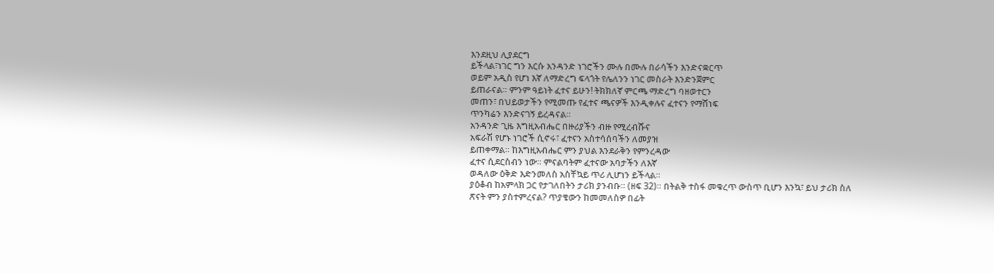እንደዚህ ሊያደርግ
ይችላል፣ነገር ግን እርሱ አንዳንድ ነገሮችን ሙሉ በሙሉ በራሳችን እንድናቋርጥ
ወይም አዲስ የሆነ እኛ ለማድረግ ፍላጎት የሌለንን ነገር መስራት እንድንጀምር
ይጠራናል። ምንም ዓይነት ፈተና ይሁን! ትክክለኛ ምርጫ ማድረግ ባዘወተርን
መጠን፣ በህይወታችን የሚመጡ የፈተና ጫናዎች እንዲቀሉና ፈተናን የማሸነፍ
ጥንካሬን እንድናገኝ ይረዳናል።
አንዳንድ ጊዜ እግዚአብሔር በዙሪያችን ብዙ የሚረብሹና
አፍራሽ የሆኑ ነገሮች ሲኖሩ፣ ፈተናን አስተሳሰባችን ለመያዝ
ይጠቀማል። ከእግዚአብሔር ምን ያህል እንደራቅን የምንረዳው
ፈተና ሲደርስብን ነው። ምናልባትም ፈተናው አባታችን ለእኛ
ወዳለው ዕቅድ እድንመለስ አስቸኳይ ጥሪ ሊሆነን ይችላል።
ያዕቆብ ከአምላክ ጋር የታገለበትን ታሪክ ያንብቡ። (ዘፍ 32)። በትልቅ ተስፋ መቁረጥ ውስጥ ቢሆን እንኳ፣ ይህ ታሪክ ስለ ጽናት ምን ያስተምረናል? ጥያቄውን ከመመለስዎ በፊት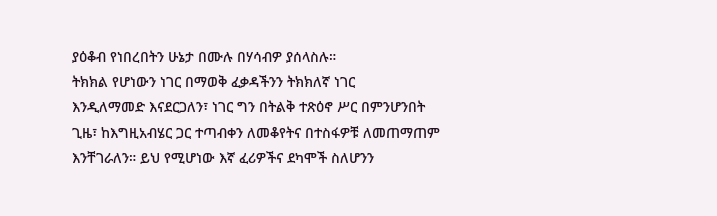ያዕቆብ የነበረበትን ሁኔታ በሙሉ በሃሳብዎ ያሰላስሉ።
ትክክል የሆነውን ነገር በማወቅ ፈቃዳችንን ትክክለኛ ነገር
እንዲለማመድ እናደርጋለን፣ ነገር ግን በትልቅ ተጽዕኖ ሥር በምንሆንበት
ጊዜ፣ ከእግዚአብሄር ጋር ተጣብቀን ለመቆየትና በተስፋዎቹ ለመጠማጠም
እንቸገራለን። ይህ የሚሆነው እኛ ፈሪዎችና ደካሞች ስለሆንን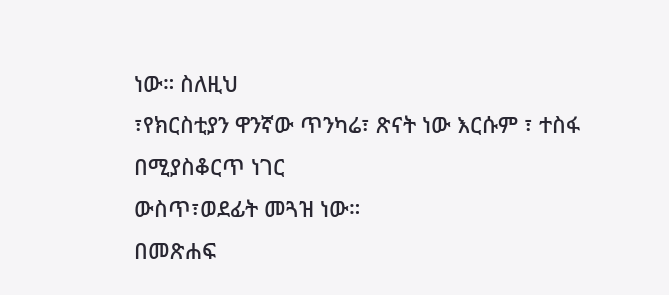ነው። ስለዚህ
፣የክርስቲያን ዋንኛው ጥንካሬ፣ ጽናት ነው እርሱም ፣ ተስፋ በሚያስቆርጥ ነገር
ውስጥ፣ወደፊት መጓዝ ነው።
በመጽሐፍ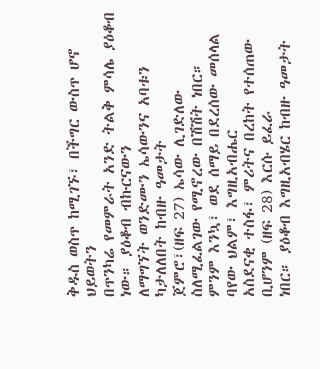ቅዱስ ወስጥ ከሚገኙ፣ በችግር ውስጥ ሆኖ ህይወትን
በጥንካሬ የመምራት አንድ ትልቅ ምሳሌ ያዕቆብ ነው። ያዕቆብ ብኩርናውን
ለማግኘት ወንድሙን ኤሳውንና አባቱን ካታለለበት ከብዙ ዓመታት
ጀምሮ፣(ዘፍ 27) ኤሳው ሊገድለው ስለሚፈልገው የሚኖረው በሽሽት ነበር።
ምንም እንኳ፣ ወደ ሰማይ በደረሰው መሰላል ባየው ህልም፣ እግዚአብሔር
አስደናቂ ተስፋ፣ ምሪትና በረከት የተሰጠው ቢሆንም (ዘፍ 28) እርሱ ይፈራ
ነበር። ያዕቆብ እግዚአብሄር ከብዙ ዓመታት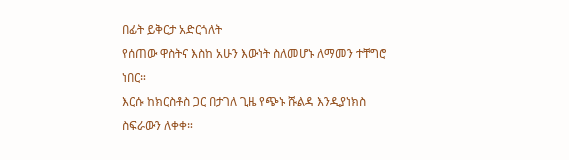በፊት ይቅርታ አድርጎለት
የሰጠው ዋስትና እስከ አሁን እውነት ስለመሆኑ ለማመን ተቸግሮ ነበር።
እርሱ ከክርስቶስ ጋር በታገለ ጊዜ የጭኑ ሹልዳ እንዲያነክስ ስፍራውን ለቀቀ።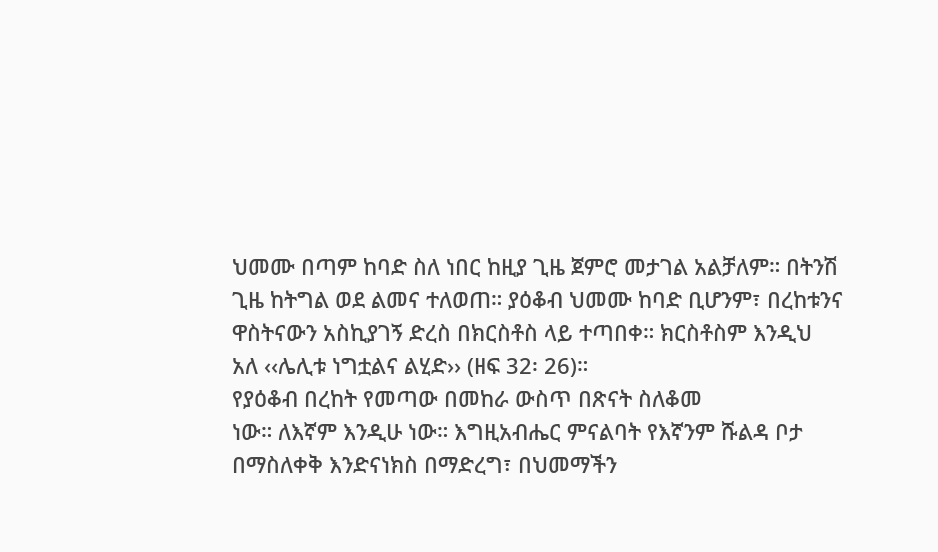ህመሙ በጣም ከባድ ስለ ነበር ከዚያ ጊዜ ጀምሮ መታገል አልቻለም። በትንሽ
ጊዜ ከትግል ወደ ልመና ተለወጠ። ያዕቆብ ህመሙ ከባድ ቢሆንም፣ በረከቱንና
ዋስትናውን አስኪያገኝ ድረስ በክርስቶስ ላይ ተጣበቀ። ክርስቶስም እንዲህ
አለ ‹‹ሌሊቱ ነግቷልና ልሂድ›› (ዘፍ 32፡ 26)።
የያዕቆብ በረከት የመጣው በመከራ ውስጥ በጽናት ስለቆመ
ነው። ለእኛም እንዲሁ ነው። እግዚአብሔር ምናልባት የእኛንም ሹልዳ ቦታ
በማስለቀቅ እንድናነክስ በማድረግ፣ በህመማችን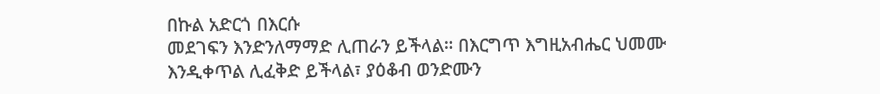በኩል አድርጎ በእርሱ
መደገፍን እንድንለማማድ ሊጠራን ይችላል። በእርግጥ እግዚአብሔር ህመሙ
እንዲቀጥል ሊፈቅድ ይችላል፣ ያዕቆብ ወንድሙን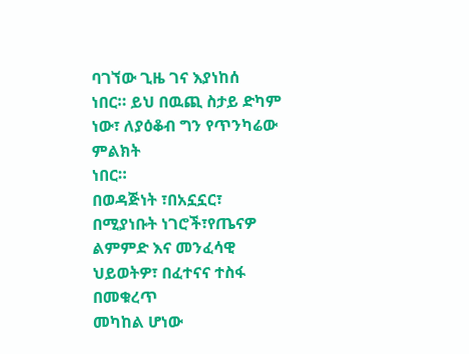ባገኘው ጊዜ ገና እያነከሰ
ነበር። ይህ በዉጪ ስታይ ድካም ነው፣ ለያዕቆብ ግን የጥንካሬው ምልክት
ነበር።
በወዳጅነት ፣በአኗኗር፣ በሚያነቡት ነገሮች፣የጤናዎ
ልምምድ እና መንፈሳዊ ህይወትዎ፣ በፈተናና ተስፋ በመቁረጥ
መካከል ሆነው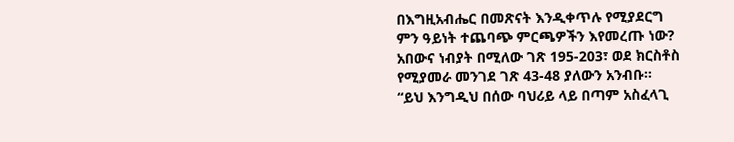በእግዚአብሔር በመጽናት እንዲቀጥሉ የሚያደርግ
ምን ዓይነት ተጨባጭ ምርጫዎችን እየመረጡ ነው?
አበውና ነብያት በሚለው ገጽ 195-203፣ ወደ ክርስቶስ
የሚያመራ መንገደ ገጽ 43-48 ያለውን አንብቡ።
“ይህ እንግዲህ በሰው ባህሪይ ላይ በጣም አስፈላጊ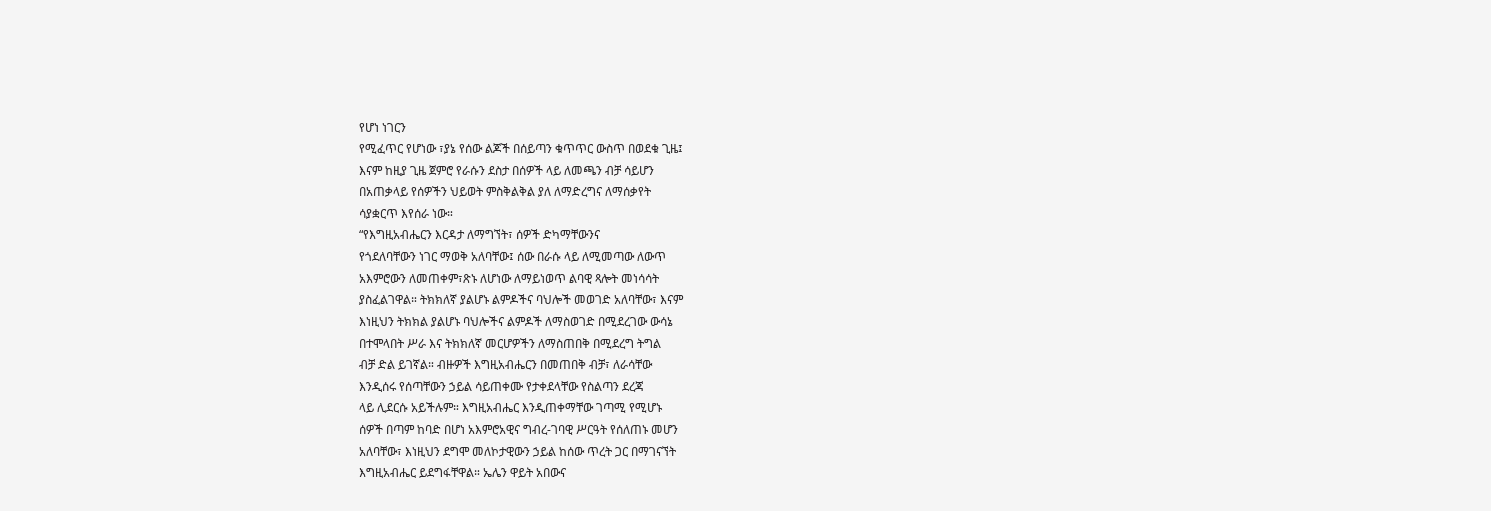የሆነ ነገርን
የሚፈጥር የሆነው ፣ያኔ የሰው ልጆች በሰይጣን ቁጥጥር ውስጥ በወደቁ ጊዜ፤
እናም ከዚያ ጊዜ ጀምሮ የራሱን ደስታ በሰዎች ላይ ለመጫን ብቻ ሳይሆን
በአጠቃላይ የሰዎችን ህይወት ምስቅልቅል ያለ ለማድረግና ለማሰቃየት
ሳያቋርጥ እየሰራ ነው።
“የእግዚአብሔርን እርዳታ ለማግኘት፣ ሰዎች ድካማቸውንና
የጎደለባቸውን ነገር ማወቅ አለባቸው፤ ሰው በራሱ ላይ ለሚመጣው ለውጥ
አእምሮውን ለመጠቀም፣ጽኑ ለሆነው ለማይነወጥ ልባዊ ጻሎት መነሳሳት
ያስፈልገዋል። ትክክለኛ ያልሆኑ ልምዶችና ባህሎች መወገድ አለባቸው፣ እናም
እነዚህን ትክክል ያልሆኑ ባህሎችና ልምዶች ለማስወገድ በሚደረገው ውሳኔ
በተሞላበት ሥራ እና ትክክለኛ መርሆዎችን ለማስጠበቅ በሚደረግ ትግል
ብቻ ድል ይገኛል። ብዙዎች እግዚአብሔርን በመጠበቅ ብቻ፣ ለራሳቸው
እንዲሰሩ የሰጣቸውን ኃይል ሳይጠቀሙ የታቀደላቸው የስልጣን ደረጃ
ላይ ሊደርሱ አይችሉም። እግዚአብሔር እንዲጠቀማቸው ገጣሚ የሚሆኑ
ሰዎች በጣም ከባድ በሆነ አእምሮአዊና ግብረ-ገባዊ ሥርዓት የሰለጠኑ መሆን
አለባቸው፣ እነዚህን ደግሞ መለኮታዊውን ኃይል ከሰው ጥረት ጋር በማገናኘት
እግዚአብሔር ይደግፋቸዋል። ኤሌን ዋይት አበውና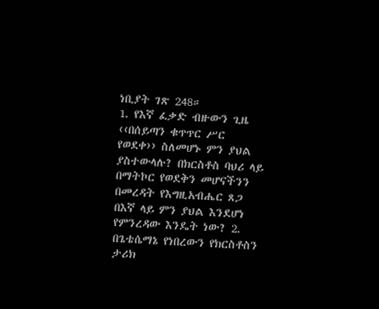ነቢያት ገጽ 248።
1. የእኛ ፈቃድ ብዙውን ጊዜ ‹‹በሰይጣን ቁጥጥር ሥር የወደቀ›› ስለመሆኑ ምን ያህል ያስተውላሉ? በክርስቶስ ባህሪ ላይ በማትኮር የወደቅን መሆናችንን በመረዳት የእግዚአብሔር ጸጋ በእኛ ላይ ምን ያህል እንደሆነ የምንረዳው እንዴት ነው? 2. በጌቴሴማኔ የነበረውን የክርስቶስን ታሪክ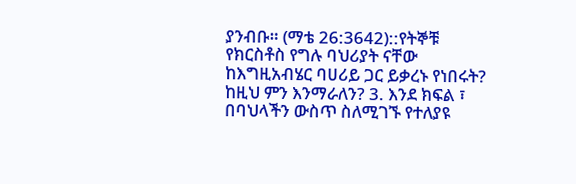ያንብቡ። (ማቴ 26:3642)::የትኞቹ የክርስቶስ የግሉ ባህሪያት ናቸው ከእግዚአብሄር ባሀሪይ ጋር ይቃረኑ የነበሩት? ከዚህ ምን እንማራለን? 3. እንደ ክፍል ፣ በባህላችን ውስጥ ስለሚገኙ የተለያዩ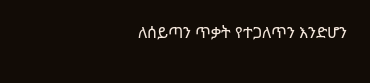ለሰይጣን ጥቃት የተጋለጥን እንድሆን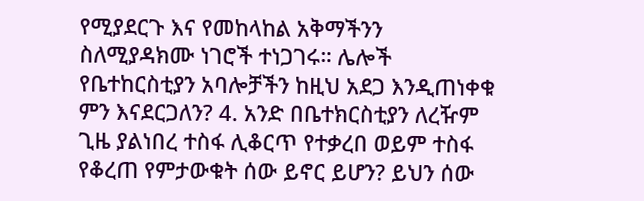የሚያደርጉ እና የመከላከል አቅማችንን ስለሚያዳክሙ ነገሮች ተነጋገሩ። ሌሎች የቤተከርስቲያን አባሎቻችን ከዚህ አደጋ እንዲጠነቀቁ ምን እናደርጋለን? 4. አንድ በቤተክርስቲያን ለረዥም ጊዜ ያልነበረ ተስፋ ሊቆርጥ የተቃረበ ወይም ተስፋ የቆረጠ የምታውቁት ሰው ይኖር ይሆን? ይህን ሰው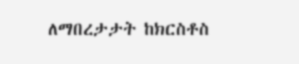ለማበረታታት ከክርስቶስ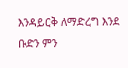እንዳይርቅ ለማድረግ እንደ ቡድን ምን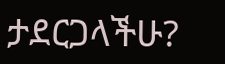ታደርጋላችሁ?